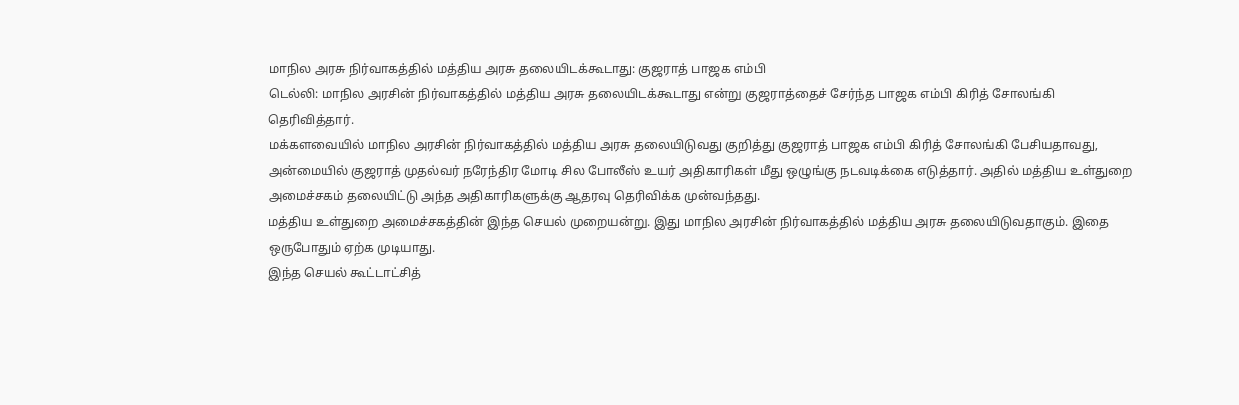மாநில அரசு நிர்வாகத்தில் மத்திய அரசு தலையிடக்கூடாது: குஜராத் பாஜக எம்பி
டெல்லி: மாநில அரசின் நிர்வாகத்தில் மத்திய அரசு தலையிடக்கூடாது என்று குஜராத்தைச் சேர்ந்த பாஜக எம்பி கிரித் சோலங்கி தெரிவித்தார்.
மக்களவையில் மாநில அரசின் நிர்வாகத்தில் மத்திய அரசு தலையிடுவது குறித்து குஜராத் பாஜக எம்பி கிரித் சோலங்கி பேசியதாவது,
அன்மையில் குஜராத் முதல்வர் நரேந்திர மோடி சில போலீஸ் உயர் அதிகாரிகள் மீது ஒழுங்கு நடவடிக்கை எடுத்தார். அதில் மத்திய உள்துறை அமைச்சகம் தலையிட்டு அந்த அதிகாரிகளுக்கு ஆதரவு தெரிவிக்க முன்வந்தது.
மத்திய உள்துறை அமைச்சகத்தின் இந்த செயல் முறையன்று. இது மாநில அரசின் நிர்வாகத்தில் மத்திய அரசு தலையிடுவதாகும். இதை ஒருபோதும் ஏற்க முடியாது.
இந்த செயல் கூட்டாட்சித்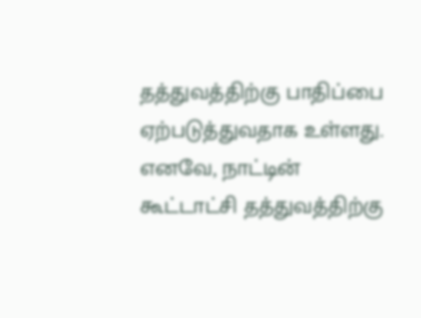தத்துவத்திற்கு பாதிப்பை ஏற்படுத்துவதாக உள்ளது. எனவே, நாட்டின் கூட்டாட்சி தத்துவத்திற்கு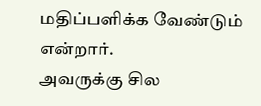மதிப்பளிக்க வேண்டும் என்றார்.
அவருக்கு சில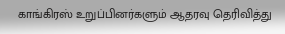காங்கிரஸ் உறுப்பினர்களும் ஆதரவு தெரிவித்து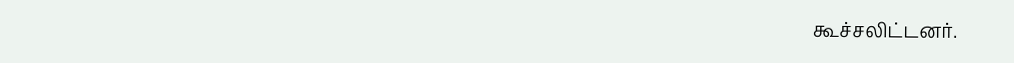கூச்சலிட்டனர்.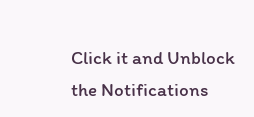Click it and Unblock the Notifications